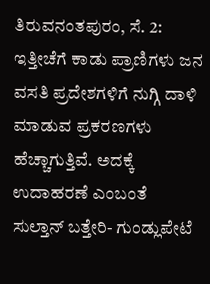ತಿರುವನಂತಪುರಂ, ಸೆ. 2: ಇತ್ತೀಚೆಗೆ ಕಾಡು ಪ್ರಾಣಿಗಳು ಜನ ವಸತಿ ಪ್ರದೇಶಗಳಿಗೆ ನುಗ್ಗಿ ದಾಳಿ ಮಾಡುವ ಪ್ರಕರಣಗಳು ಹೆಚ್ಚಾಗುತ್ತಿವೆ. ಅದಕ್ಕೆ ಉದಾಹರಣೆ ಎಂಬಂತೆ ಸುಲ್ತಾನ್ ಬತ್ತೇರಿ- ಗುಂಡ್ಲುಪೇಟೆ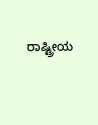ರಾಷ್ಟ್ರೀಯ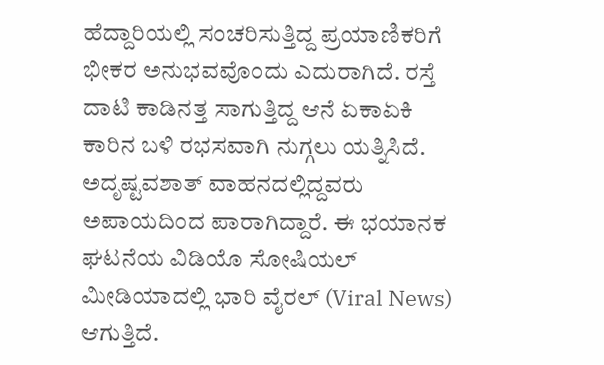ಹೆದ್ದಾರಿಯಲ್ಲಿ ಸಂಚರಿಸುತ್ತಿದ್ದ ಪ್ರಯಾಣಿಕರಿಗೆ ಭೀಕರ ಅನುಭವವೊಂದು ಎದುರಾಗಿದೆ. ರಸ್ತೆ ದಾಟಿ ಕಾಡಿನತ್ತ ಸಾಗುತ್ತಿದ್ದ ಆನೆ ಏಕಾಏಕಿ ಕಾರಿನ ಬಳಿ ರಭಸವಾಗಿ ನುಗ್ಗಲು ಯತ್ನಿಸಿದೆ. ಅದೃಷ್ಟವಶಾತ್ ವಾಹನದಲ್ಲಿದ್ದವರು ಅಪಾಯದಿಂದ ಪಾರಾಗಿದ್ದಾರೆ. ಈ ಭಯಾನಕ ಘಟನೆಯ ವಿಡಿಯೊ ಸೋಷಿಯಲ್ ಮೀಡಿಯಾದಲ್ಲಿ ಭಾರಿ ವೈರಲ್ (Viral News) ಆಗುತ್ತಿದೆ.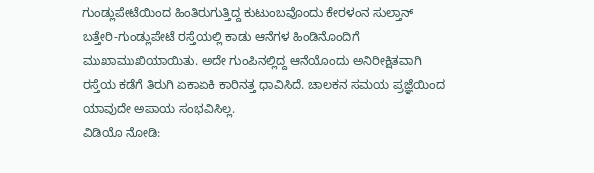ಗುಂಡ್ಲುಪೇಟೆಯಿಂದ ಹಿಂತಿರುಗುತ್ತಿದ್ದ ಕುಟುಂಬವೊಂದು ಕೇರಳಂನ ಸುಲ್ತಾನ್ ಬತ್ತೇರಿ-ಗುಂಡ್ಲುಪೇಟೆ ರಸ್ತೆಯಲ್ಲಿ ಕಾಡು ಆನೆಗಳ ಹಿಂಡಿನೊಂದಿಗೆ ಮುಖಾಮುಖಿಯಾಯಿತು. ಅದೇ ಗುಂಪಿನಲ್ಲಿದ್ದ ಆನೆಯೊಂದು ಅನಿರೀಕ್ಷಿತವಾಗಿ ರಸ್ತೆಯ ಕಡೆಗೆ ತಿರುಗಿ ಏಕಾಏಕಿ ಕಾರಿನತ್ತ ಧಾವಿಸಿದೆ. ಚಾಲಕನ ಸಮಯ ಪ್ರಜ್ಞೆಯಿಂದ ಯಾವುದೇ ಅಪಾಯ ಸಂಭವಿಸಿಲ್ಲ.
ವಿಡಿಯೊ ನೋಡಿ: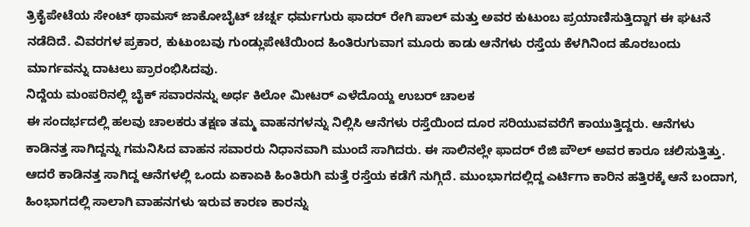ತ್ರಿಕೈಪೇಟೆಯ ಸೇಂಟ್ ಥಾಮಸ್ ಜಾಕೋಬೈಟ್ ಚರ್ಚ್ನ ಧರ್ಮಗುರು ಫಾದರ್ ರೇಗಿ ಪಾಲ್ ಮತ್ತು ಅವರ ಕುಟುಂಬ ಪ್ರಯಾಣಿಸುತ್ತಿದ್ದಾಗ ಈ ಘಟನೆ ನಡೆದಿದೆ. ವಿವರಗಳ ಪ್ರಕಾರ, ಕುಟುಂಬವು ಗುಂಡ್ಲುಪೇಟೆಯಿಂದ ಹಿಂತಿರುಗುವಾಗ ಮೂರು ಕಾಡು ಆನೆಗಳು ರಸ್ತೆಯ ಕೆಳಗಿನಿಂದ ಹೊರಬಂದು ಮಾರ್ಗವನ್ನು ದಾಟಲು ಪ್ರಾರಂಭಿಸಿದವು.
ನಿದ್ದೆಯ ಮಂಪರಿನಲ್ಲಿ ಬೈಕ್ ಸವಾರನನ್ನು ಅರ್ಧ ಕಿಲೋ ಮೀಟರ್ ಎಳೆದೊಯ್ದ ಉಬರ್ ಚಾಲಕ
ಈ ಸಂದರ್ಭದಲ್ಲಿ ಹಲವು ಚಾಲಕರು ತಕ್ಷಣ ತಮ್ಮ ವಾಹನಗಳನ್ನು ನಿಲ್ಲಿಸಿ ಆನೆಗಳು ರಸ್ತೆಯಿಂದ ದೂರ ಸರಿಯುವವರೆಗೆ ಕಾಯುತ್ತಿದ್ದರು. ಆನೆಗಳು ಕಾಡಿನತ್ತ ಸಾಗಿದ್ದನ್ನು ಗಮನಿಸಿದ ವಾಹನ ಸವಾರರು ನಿಧಾನವಾಗಿ ಮುಂದೆ ಸಾಗಿದರು. ಈ ಸಾಲಿನಲ್ಲೇ ಫಾದರ್ ರೆಜಿ ಪೌಲ್ ಅವರ ಕಾರೂ ಚಲಿಸುತ್ತಿತ್ತು.
ಆದರೆ ಕಾಡಿನತ್ತ ಸಾಗಿದ್ದ ಆನೆಗಳಲ್ಲಿ ಒಂದು ಏಕಾಏಕಿ ಹಿಂತಿರುಗಿ ಮತ್ತೆ ರಸ್ತೆಯ ಕಡೆಗೆ ನುಗ್ಗಿದೆ. ಮುಂಭಾಗದಲ್ಲಿದ್ದ ಎರ್ಟಿಗಾ ಕಾರಿನ ಹತ್ತಿರಕ್ಕೆ ಆನೆ ಬಂದಾಗ, ಹಿಂಭಾಗದಲ್ಲಿ ಸಾಲಾಗಿ ವಾಹನಗಳು ಇರುವ ಕಾರಣ ಕಾರನ್ನು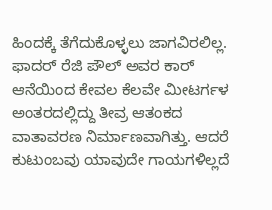ಹಿಂದಕ್ಕೆ ತೆಗೆದುಕೊಳ್ಳಲು ಜಾಗವಿರಲಿಲ್ಲ. ಫಾದರ್ ರೆಜಿ ಪೌಲ್ ಅವರ ಕಾರ್ ಆನೆಯಿಂದ ಕೇವಲ ಕೆಲವೇ ಮೀಟರ್ಗಳ ಅಂತರದಲ್ಲಿದ್ದು ತೀವ್ರ ಆತಂಕದ ವಾತಾವರಣ ನಿರ್ಮಾಣವಾಗಿತ್ತು. ಆದರೆ ಕುಟುಂಬವು ಯಾವುದೇ ಗಾಯಗಳಿಲ್ಲದೆ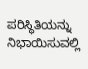ಪರಿಸ್ಥಿತಿಯನ್ನು ನಿಭಾಯಿಸುವಲ್ಲಿ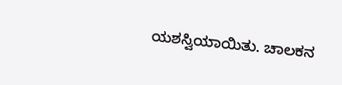ಯಶಸ್ವಿಯಾಯಿತು. ಚಾಲಕನ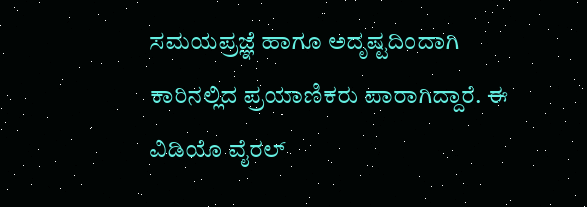ಸಮಯಪ್ರಜ್ಞೆ ಹಾಗೂ ಅದೃಷ್ಟದಿಂದಾಗಿ ಕಾರಿನಲ್ಲಿದ ಪ್ರಯಾಣಿಕರು ಪಾರಾಗಿದ್ದಾರೆ. ಈ ವಿಡಿಯೊ ವೈರಲ್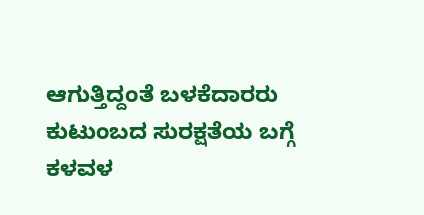ಆಗುತ್ತಿದ್ದಂತೆ ಬಳಕೆದಾರರು ಕುಟುಂಬದ ಸುರಕ್ಷತೆಯ ಬಗ್ಗೆ ಕಳವಳ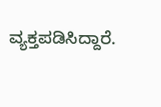ವ್ಯಕ್ತಪಡಿಸಿದ್ದಾರೆ.